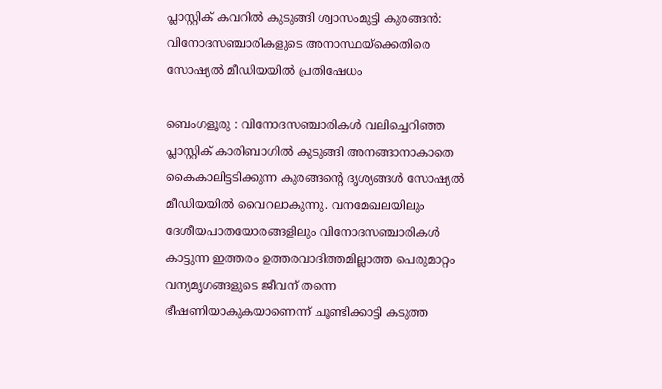പ്ലാസ്റ്റിക് കവറിൽ കുടുങ്ങി ശ്വാസംമുട്ടി കുരങ്ങൻ: വിനോദസഞ്ചാരികളുടെ അനാസ്ഥയ്‌ക്കെതിരെ സോഷ്യൽ മീഡിയയിൽ പ്രതിഷേധം

ബെംഗളൂരു : വിനോദസഞ്ചാരികൾ വലിച്ചെറിഞ്ഞ പ്ലാസ്റ്റിക് കാരിബാഗിൽ കുടുങ്ങി അനങ്ങാനാകാതെ കൈകാലിട്ടടിക്കുന്ന കുരങ്ങന്റെ ദൃശ്യങ്ങൾ സോഷ്യൽ മീഡിയയിൽ വൈറലാകുന്നു. വനമേഖലയിലും ദേശീയപാതയോരങ്ങളിലും വിനോദസഞ്ചാരികൾ കാട്ടുന്ന ഇത്തരം ഉത്തരവാദിത്തമില്ലാത്ത പെരുമാറ്റം വന്യമൃഗങ്ങളുടെ ജീവന് തന്നെ ഭീഷണിയാകുകയാണെന്ന് ചൂണ്ടിക്കാട്ടി കടുത്ത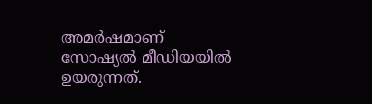അമർഷമാണ് സോഷ്യൽ മീഡിയയിൽ ഉയരുന്നത്.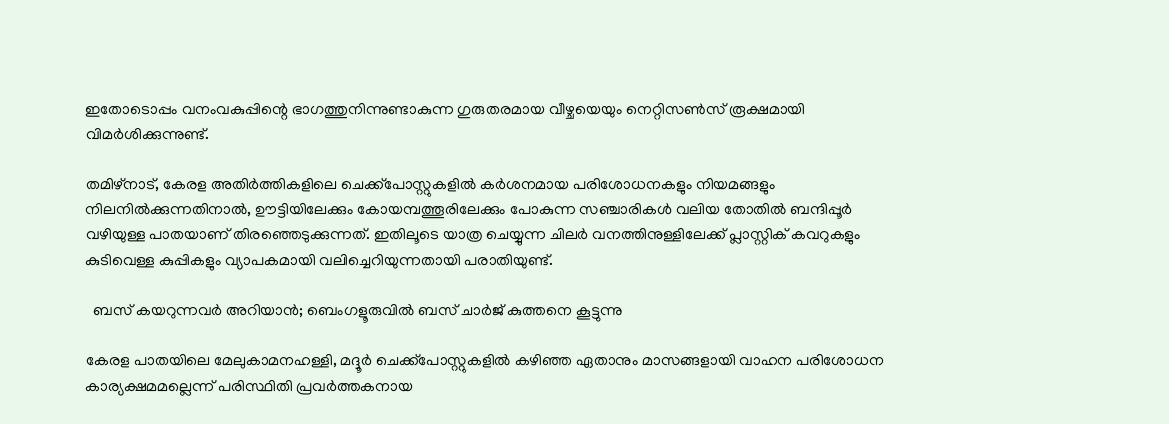ഇതോടൊപ്പം വനംവകുപ്പിന്റെ ഭാഗത്തുനിന്നുണ്ടാകുന്ന ഗുരുതരമായ വീഴ്ചയെയും നെറ്റിസൺസ് രൂക്ഷമായി വിമർശിക്കുന്നുണ്ട്.

തമിഴ്‌നാട്, കേരള അതിർത്തികളിലെ ചെക്ക്‌പോസ്റ്റുകളിൽ കർശനമായ പരിശോധനകളും നിയമങ്ങളും നിലനിൽക്കുന്നതിനാൽ, ഊട്ടിയിലേക്കും കോയമ്പത്തൂരിലേക്കും പോകുന്ന സഞ്ചാരികൾ വലിയ തോതിൽ ബന്ദിപ്പൂർ വഴിയുള്ള പാതയാണ് തിരഞ്ഞെടുക്കുന്നത്. ഇതിലൂടെ യാത്ര ചെയ്യുന്ന ചിലർ വനത്തിനുള്ളിലേക്ക് പ്ലാസ്റ്റിക് കവറുകളും കുടിവെള്ള കുപ്പികളും വ്യാപകമായി വലിച്ചെറിയുന്നതായി പരാതിയുണ്ട്.

  ബസ് കയറുന്നവർ അറിയാൻ; ബെംഗളൂരുവിൽ ബസ് ചാർജ് കുത്തനെ കൂട്ടുന്നു

കേരള പാതയിലെ മേലുകാമനഹള്ളി, മദ്ദൂർ ചെക്ക്‌പോസ്റ്റുകളിൽ കഴിഞ്ഞ ഏതാനും മാസങ്ങളായി വാഹന പരിശോധന കാര്യക്ഷമമല്ലെന്ന് പരിസ്ഥിതി പ്രവർത്തകനായ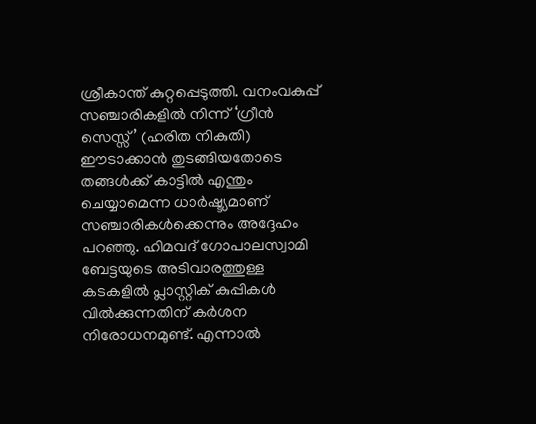ശ്രീകാന്ത് കുറ്റപ്പെടുത്തി. വനംവകുപ്പ് സഞ്ചാരികളിൽ നിന്ന് ‘ഗ്രീൻ സെസ്സ്’ (ഹരിത നികുതി) ഈടാക്കാൻ തുടങ്ങിയതോടെ തങ്ങൾക്ക് കാട്ടിൽ എന്തും ചെയ്യാമെന്ന ധാർഷ്ട്യമാണ് സഞ്ചാരികൾക്കെന്നും അദ്ദേഹം പറഞ്ഞു. ഹിമവദ് ഗോപാലസ്വാമി ബേട്ടയുടെ അടിവാരത്തുള്ള കടകളിൽ പ്ലാസ്റ്റിക് കുപ്പികൾ വിൽക്കുന്നതിന് കർശന നിരോധനമുണ്ട്. എന്നാൽ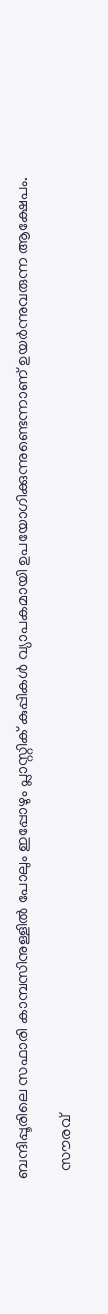ബന്ദിപ്പൂരിലെ സഫാരി കാമ്പസിനുള്ളിൽ പോലും ഇപ്പോഴും പ്ലാസ്റ്റിക് കുപ്പികൾ വ്യാപകമായി ഉപയോഗിക്കുന്നുണ്ടെന്നാണ് ഉയർന്നുവരുന്ന ആക്ഷേപം.

  സൗരവ്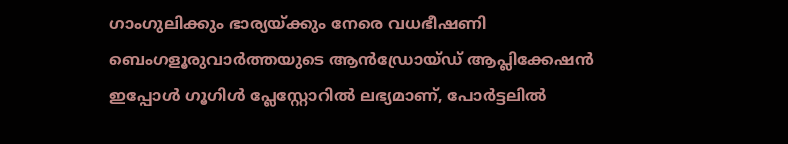ഗാംഗുലിക്കും ഭാര്യയ്ക്കും നേരെ വധഭീഷണി
ബെംഗളൂരുവാർത്തയുടെ ആൻഡ്രോയ്ഡ് ആപ്ലിക്കേഷൻ ഇപ്പോൾ ഗൂഗിൾ പ്ലേസ്റ്റോറിൽ ലഭ്യമാണ്, പോർട്ടലിൽ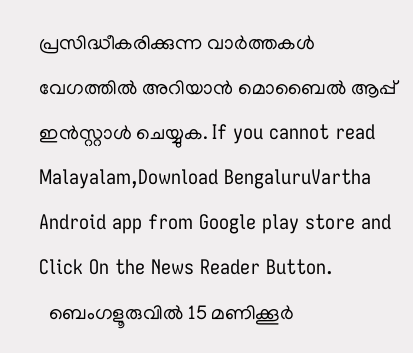പ്രസിദ്ധീകരിക്കുന്ന വാർത്തകൾ വേഗത്തിൽ അറിയാൻ മൊബൈൽ ആപ്പ് ഇൻസ്റ്റാൾ ചെയ്യുക. If you cannot read Malayalam,Download BengaluruVartha Android app from Google play store and Click On the News Reader Button.
  ബെംഗളൂരുവിൽ 15 മണിക്കൂർ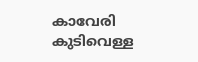കാവേരി കുടിവെള്ള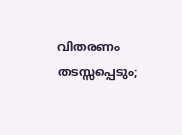വിതരണം തടസ്സപ്പെടും;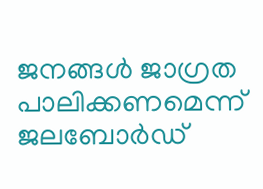ജനങ്ങൾ ജാഗ്രത പാലിക്കണമെന്ന് ജലബോർഡ്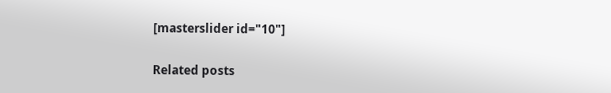[masterslider id="10"]

Related posts